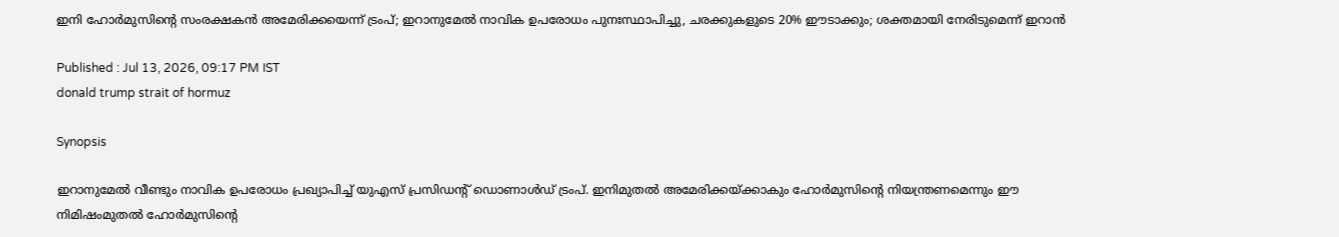ഇനി ഹോർമുസിന്റെ സംരക്ഷകൻ അമേരിക്കയെന്ന് ട്രംപ്; ഇറാനുമേൽ നാവിക ഉപരോധം പുനഃസ്ഥാപിച്ചു, ചരക്കുകളുടെ 20% ഈടാക്കും; ശക്തമായി നേരിടുമെന്ന് ഇറാൻ

Published : Jul 13, 2026, 09:17 PM IST
donald trump strait of hormuz

Synopsis

ഇറാനുമേൽ വീണ്ടും നാവിക ഉപരോധം പ്രഖ്യാപിച്ച് യുഎസ് പ്രസിഡന്റ് ഡൊണാൾഡ് ട്രംപ്. ഇനിമുതൽ അമേരിക്കയ്ക്കാകും ഹോർമുസിന്റെ നിയന്ത്രണമെന്നും ഈ നിമിഷംമുതൽ ഹോർമുസിന്റെ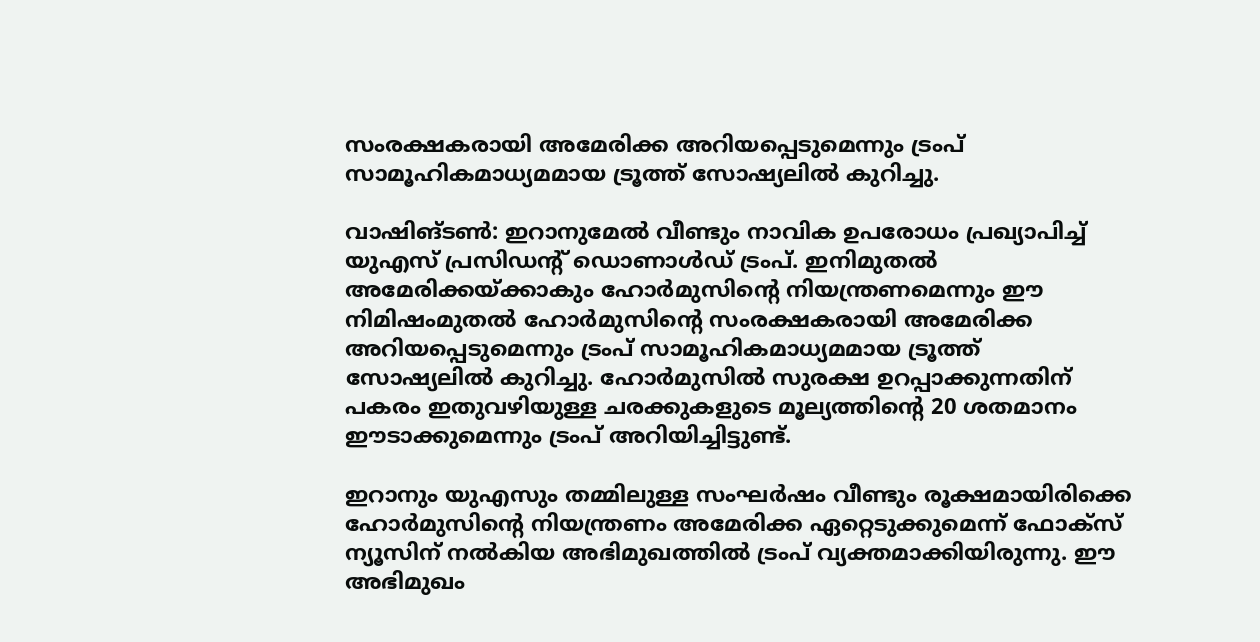സംരക്ഷകരായി അമേരിക്ക അറിയപ്പെടുമെന്നും ട്രംപ് സാമൂഹികമാധ്യമമായ ട്രൂത്ത് സോഷ്യലിൽ കുറിച്ചു.

വാഷിങ്ടൺ: ഇറാനുമേൽ വീണ്ടും നാവിക ഉപരോധം പ്രഖ്യാപിച്ച് യുഎസ് പ്രസിഡന്റ് ഡൊണാൾഡ് ട്രംപ്. ഇനിമുതൽ അമേരിക്കയ്ക്കാകും ഹോർമുസിന്റെ നിയന്ത്രണമെന്നും ഈ നിമിഷംമുതൽ ഹോർമുസിന്റെ സംരക്ഷകരായി അമേരിക്ക അറിയപ്പെടുമെന്നും ട്രംപ് സാമൂഹികമാധ്യമമായ ട്രൂത്ത് സോഷ്യലിൽ കുറിച്ചു. ഹോർമുസിൽ സുരക്ഷ ഉറപ്പാക്കുന്നതിന് പകരം ഇതുവഴിയുള്ള ചരക്കുകളുടെ മൂല്യത്തിന്റെ 20 ശതമാനം ഈടാക്കുമെന്നും ട്രംപ് അറിയിച്ചിട്ടുണ്ട്.

ഇറാനും യുഎസും തമ്മിലുള്ള സംഘർഷം വീണ്ടും രൂക്ഷമായിരിക്കെ ഹോർമുസിന്റെ നിയന്ത്രണം അമേരിക്ക ഏറ്റെടുക്കുമെന്ന് ഫോക്സ് ന്യൂസിന് നൽകിയ അഭിമുഖത്തിൽ ട്രംപ് വ്യക്തമാക്കിയിരുന്നു. ഈ അഭിമുഖം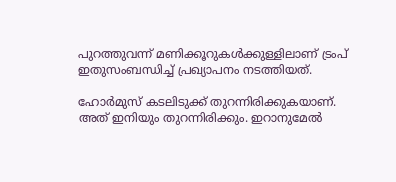പുറത്തുവന്ന് മണിക്കൂറുകൾക്കുള്ളിലാണ് ട്രംപ് ഇതുസംബന്ധിച്ച് പ്രഖ്യാപനം നടത്തിയത്.

ഹോർമുസ് കടലിടുക്ക് തുറന്നിരിക്കുകയാണ്. അത് ഇനിയും തുറന്നിരിക്കും. ഇറാനുമേൽ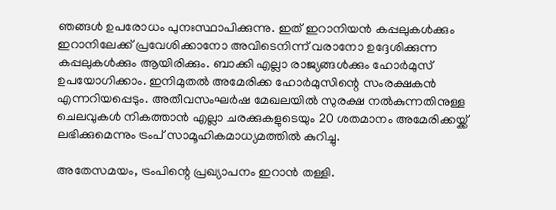ഞങ്ങൾ ഉപരോധം പുനഃസ്ഥാപിക്കുന്നു. ഇത് ഇറാനിയൻ കപ്പലുകൾക്കും ഇറാനിലേക്ക് പ്രവേശിക്കാനോ അവിടെനിന്ന് വരാനോ ഉദ്ദേശിക്കുന്ന കപ്പലുകൾക്കും ആയിരിക്കും. ബാക്കി എല്ലാ രാജ്യങ്ങൾക്കും ഹോർമുസ് ഉപയോഗിക്കാം. ഇനിമുതൽ അമേരിക്ക ഹോർമുസിന്റെ സംരക്ഷകൻ എന്നറിയപ്പെടും. അതീവസംഘർഷ മേഖലയിൽ സുരക്ഷ നൽകുന്നതിനുള്ള ചെലവുകൾ നികത്താൻ എല്ലാ ചരക്കുകളുടെയും 20 ശതമാനം അമേരിക്കയ്ക്ക് ലഭിക്കുമെന്നും ട്രംപ് സാമൂഹികമാധ്യമത്തിൽ കുറിച്ചു.

അതേസമയം, ട്രംപിന്റെ പ്രഖ്യാപനം ഇറാൻ തള്ളി.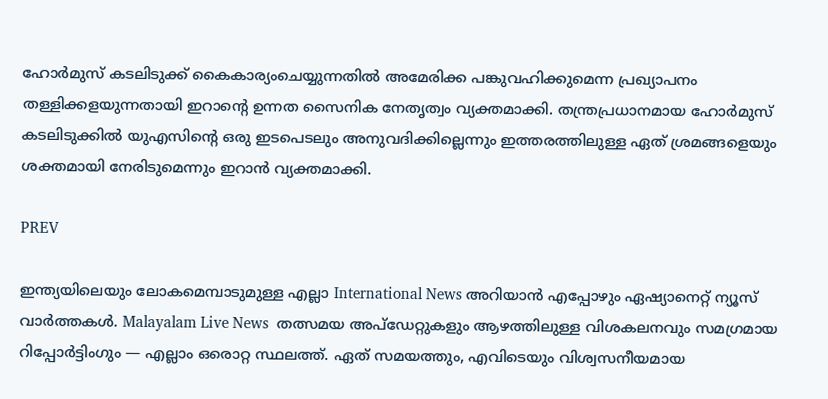ഹോർമുസ് കടലിടുക്ക് കൈകാര്യംചെയ്യുന്നതിൽ അമേരിക്ക പങ്കുവഹിക്കുമെന്ന പ്രഖ്യാപനം തള്ളിക്കളയുന്നതായി ഇറാന്റെ ഉന്നത സൈനിക നേതൃത്വം വ്യക്തമാക്കി. തന്ത്രപ്രധാനമായ ഹോർമുസ് കടലിടുക്കിൽ യുഎസിന്റെ ഒരു ഇടപെടലും അനുവദിക്കില്ലെന്നും ഇത്തരത്തിലുള്ള ഏത് ശ്രമങ്ങളെയും ശക്തമായി നേരിടുമെന്നും ഇറാൻ വ്യക്തമാക്കി.

PREV

ഇന്ത്യയിലെയും ലോകമെമ്പാടുമുള്ള എല്ലാ International News അറിയാൻ എപ്പോഴും ഏഷ്യാനെറ്റ് ന്യൂസ് വാർത്തകൾ. Malayalam Live News  തത്സമയ അപ്‌ഡേറ്റുകളും ആഴത്തിലുള്ള വിശകലനവും സമഗ്രമായ റിപ്പോർട്ടിംഗും — എല്ലാം ഒരൊറ്റ സ്ഥലത്ത്. ഏത് സമയത്തും, എവിടെയും വിശ്വസനീയമായ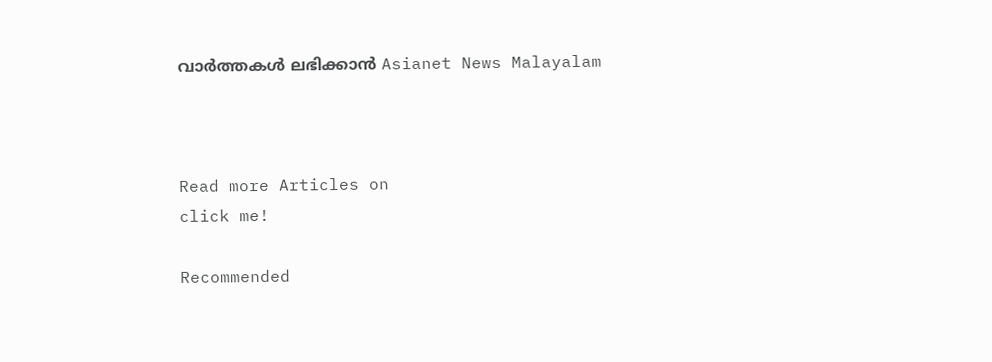വാർത്തകൾ ലഭിക്കാൻ Asianet News Malayalam



Read more Articles on
click me!

Recommended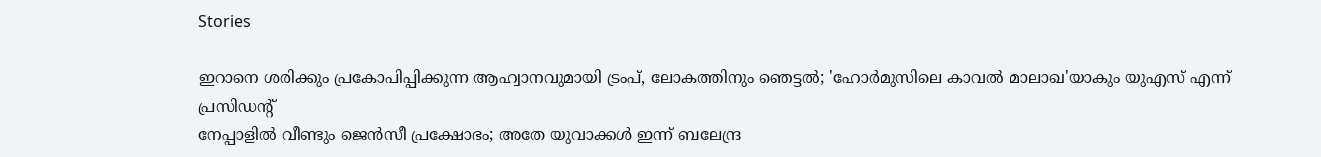Stories

ഇറാനെ ശരിക്കും പ്രകോപിപ്പിക്കുന്ന ആഹ്വാനവുമായി ട്രംപ്, ലോകത്തിനും ഞെട്ടൽ; 'ഹോർമുസിലെ കാവൽ മാലാഖ'യാകും യുഎസ് എന്ന് പ്രസിഡന്‍റ്
നേപ്പാളിൽ വീണ്ടും ജെൻസീ പ്രക്ഷോഭം; അതേ യുവാക്കൾ ഇന്ന് ബലേന്ദ്ര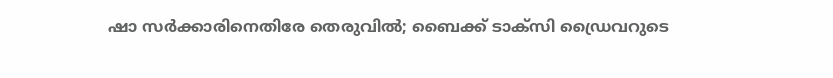ഷാ സർക്കാരിനെതിരേ തെരുവിൽ; ബൈക്ക് ടാക്സി ഡ്രൈവറുടെ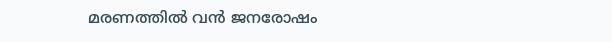മരണത്തിൽ വൻ ജനരോഷം